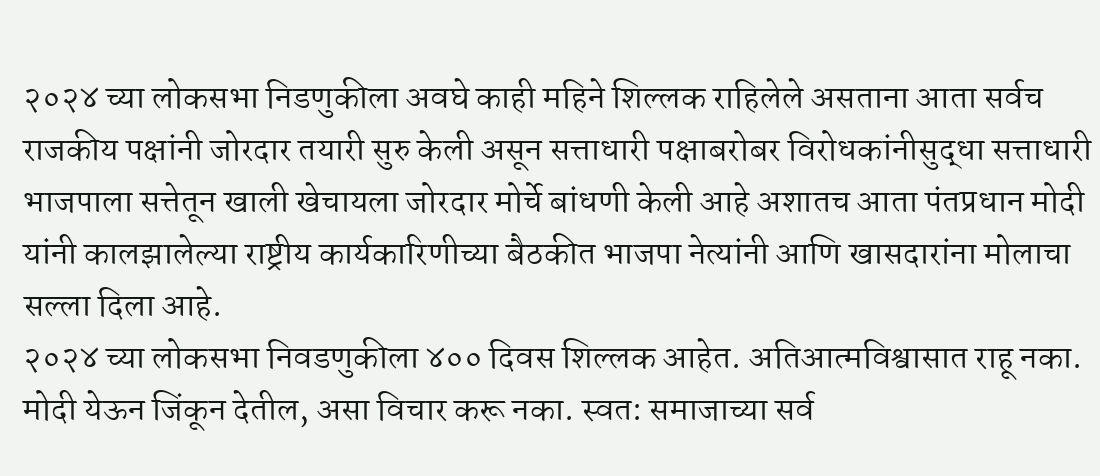२०२४ च्या लोकसभा निडणुकीला अवघे काही महिने शिल्लक राहिलेले असताना आता सर्वच राजकीय पक्षांनी जोरदार तयारी सुरु केली असून सत्ताधारी पक्षाबरोबर विरोधकांनीसुद्धा सत्ताधारी भाजपाला सत्तेतून खाली खेचायला जोरदार मोर्चे बांधणी केली आहे अशातच आता पंतप्रधान मोदी यांनी कालझालेल्या राष्ट्रीय कार्यकारिणीच्या बैठकीत भाजपा नेत्यांनी आणि खासदारांना मोलाचा सल्ला दिला आहे.
२०२४ च्या लोकसभा निवडणुकीला ४०० दिवस शिल्लक आहेत. अतिआत्मविश्वासात राहू नका. मोदी येऊन जिंकून देतील, असा विचार करू नका. स्वत: समाजाच्या सर्व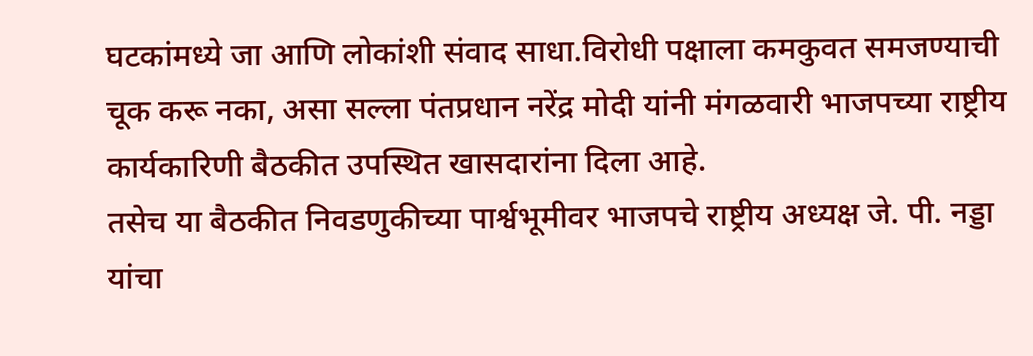घटकांमध्ये जा आणि लोकांशी संवाद साधा.विरोधी पक्षाला कमकुवत समजण्याची चूक करू नका, असा सल्ला पंतप्रधान नरेंद्र मोदी यांनी मंगळवारी भाजपच्या राष्ट्रीय कार्यकारिणी बैठकीत उपस्थित खासदारांना दिला आहे.
तसेच या बैठकीत निवडणुकीच्या पार्श्वभूमीवर भाजपचे राष्ट्रीय अध्यक्ष जे. पी. नड्डा यांचा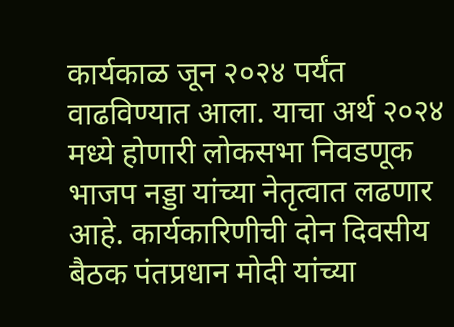कार्यकाळ जून २०२४ पर्यंत वाढविण्यात आला. याचा अर्थ २०२४ मध्ये होणारी लोकसभा निवडणूक भाजप नड्डा यांच्या नेतृत्वात लढणार आहे. कार्यकारिणीची दोन दिवसीय बैठक पंतप्रधान मोदी यांच्या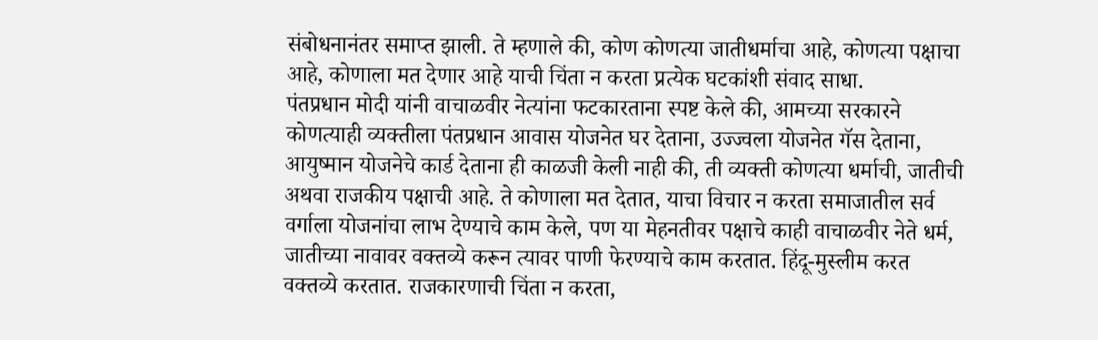संबोधनानंतर समाप्त झाली. ते म्हणाले की, कोण कोणत्या जातीधर्माचा आहे, कोणत्या पक्षाचा आहे, कोणाला मत देणार आहे याची चिंता न करता प्रत्येक घटकांशी संवाद साधा.
पंतप्रधान मोदी यांनी वाचाळवीर नेत्यांना फटकारताना स्पष्ट केले की, आमच्या सरकारने कोणत्याही व्यक्तीला पंतप्रधान आवास योजनेत घर देताना, उज्ज्वला योजनेत गॅस देताना, आयुष्मान योजनेचे कार्ड देताना ही काळजी केली नाही की, ती व्यक्ती कोणत्या धर्माची, जातीची अथवा राजकीय पक्षाची आहे. ते कोणाला मत देतात, याचा विचार न करता समाजातील सर्व वर्गाला योजनांचा लाभ देण्याचे काम केले, पण या मेहनतीवर पक्षाचे काही वाचाळवीर नेते धर्म, जातीच्या नावावर वक्तव्ये करून त्यावर पाणी फेरण्याचे काम करतात. हिंदू-मुस्लीम करत वक्तव्ये करतात. राजकारणाची चिंता न करता,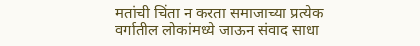मतांची चिंता न करता समाजाच्या प्रत्येक वर्गातील लोकांमध्ये जाऊन संवाद साधा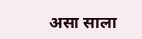असा साला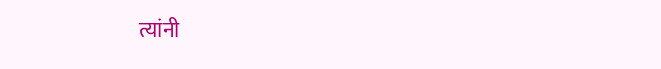त्यांनी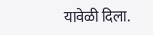यावेळी दिला.